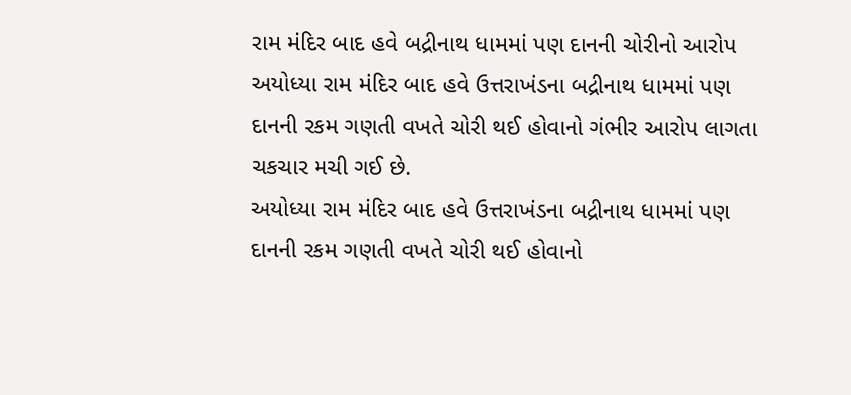રામ મંદિર બાદ હવે બદ્રીનાથ ધામમાં પણ દાનની ચોરીનો આરોપ
અયોધ્યા રામ મંદિર બાદ હવે ઉત્તરાખંડના બદ્રીનાથ ધામમાં પણ દાનની રકમ ગણતી વખતે ચોરી થઈ હોવાનો ગંભીર આરોપ લાગતા ચકચાર મચી ગઈ છે.
અયોધ્યા રામ મંદિર બાદ હવે ઉત્તરાખંડના બદ્રીનાથ ધામમાં પણ દાનની રકમ ગણતી વખતે ચોરી થઈ હોવાનો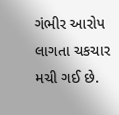ગંભીર આરોપ લાગતા ચકચાર મચી ગઈ છે.